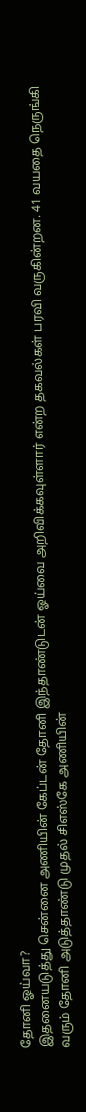தோனி ஓய்வா?
இதனையடுத்து சென்னை அணியின் கேப்டன் தோனி இந்தாண்டுடன் ஓய்வை அறிவிக்கவுள்ளார் என்ற தகவல்கள் பரவி வருகின்றன. 41 வயதை நெருங்கி வரும் தோனி அடுத்தாண்டு முதல் சிஎஸ்கே அணியின்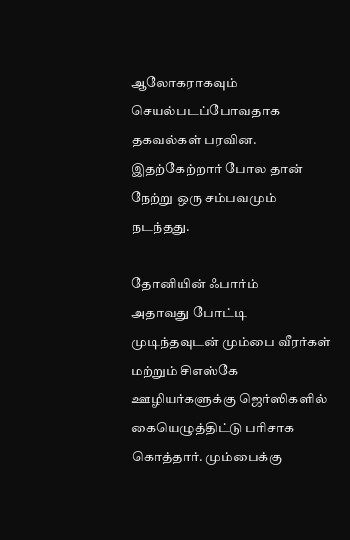ஆலோகராகவும் செயல்படப்போவதாக தகவல்கள் பரவின. இதற்கேற்றார் போல தான் நேற்று ஒரு சம்பவமும் நடந்தது.

தோனியின் ஃபார்ம்
அதாவது போட்டி முடிந்தவுடன் மும்பை வீரர்கள் மற்றும் சிஎஸ்கே ஊழியர்களுக்கு ஜெர்ஸிகளில் கையெழுத்திட்டு பரிசாக கொத்தார். மும்பைக்கு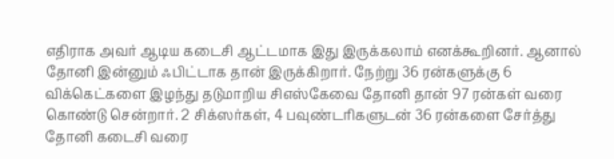எதிராக அவர் ஆடிய கடைசி ஆட்டமாக இது இருக்கலாம் எனக்கூறினர். ஆனால் தோனி இன்னும் ஃபிட்டாக தான் இருக்கிறார். நேற்று 36 ரன்களுக்கு 6 விக்கெட்களை இழந்து தடுமாறிய சிஎஸ்கேவை தோனி தான் 97 ரன்கள் வரை கொண்டு சென்றார். 2 சிக்ஸர்கள், 4 பவுண்டரிகளுடன் 36 ரன்களை சேர்த்து தோனி கடைசி வரை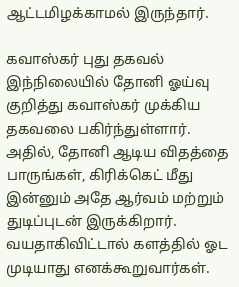ஆட்டமிழக்காமல் இருந்தார்.

கவாஸ்கர் புது தகவல்
இந்நிலையில் தோனி ஓய்வு குறித்து கவாஸ்கர் முக்கிய தகவலை பகிர்ந்துள்ளார். அதில், தோனி ஆடிய விதத்தை பாருங்கள், கிரிக்கெட் மீது இன்னும் அதே ஆர்வம் மற்றும் துடிப்புடன் இருக்கிறார். வயதாகிவிட்டால் களத்தில் ஓட முடியாது எனக்கூறுவார்கள்.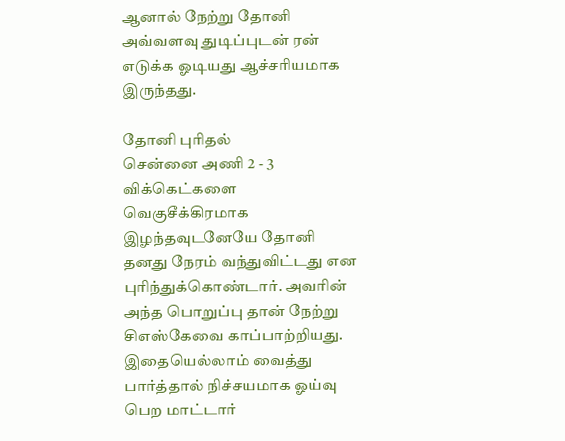ஆனால் நேற்று தோனி அவ்வளவு துடிப்புடன் ரன் எடுக்க ஓடியது ஆச்சரியமாக இருந்தது.

தோனி புரிதல்
சென்னை அணி 2 - 3 விக்கெட்களை வெகுசீக்கிரமாக இழந்தவுடனேயே தோனி தனது நேரம் வந்துவிட்டது என புரிந்துக்கொண்டார். அவரின் அந்த பொறுப்பு தான் நேற்று சிஎஸ்கேவை காப்பாற்றியது. இதையெல்லாம் வைத்து பார்த்தால் நிச்சயமாக ஓய்வு பெற மாட்டார்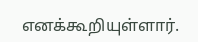எனக்கூறியுள்ளார்.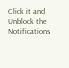Click it and Unblock the Notifications